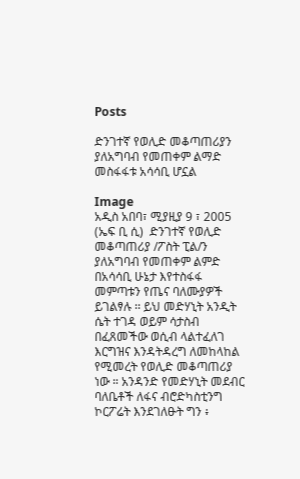Posts

ድንገተኛ የወሊድ መቆጣጠሪያን ያለአግባብ የመጠቀም ልማድ መስፋፋቱ አሳሳቢ ሆኗል

Image
አዲስ አበባ፣ ሚያዚያ 9 ፣ 2005 (ኤፍ ቢ ሲ)  ድንገተኛ የወሊድ መቆጣጠሪያ /ፖስት ፒል/ን ያለአግባብ የመጠቀም ልምድ በአሳሳቢ ሁኔታ እየተስፋፋ መምጣቱን የጤና ባለሙያዎች ይገልፃሉ ፡፡ ይህ መድሃኒት አንዲት ሴት ተገዳ ወይም ሳታስብ በፈጸመችው ወሲብ ላልተፈለገ እርግዝና እንዳትዳረግ ለመከላከል የሚመረት የወሊድ መቆጣጠሪያ ነው ። አንዳንድ የመድሃኒት መደብር ባለቤቶች ለፋና ብሮድካስቲንግ ኮርፖሬት እንደገለፁት ግን ፥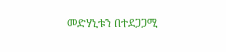መድሃኒቱን በተደጋጋሚ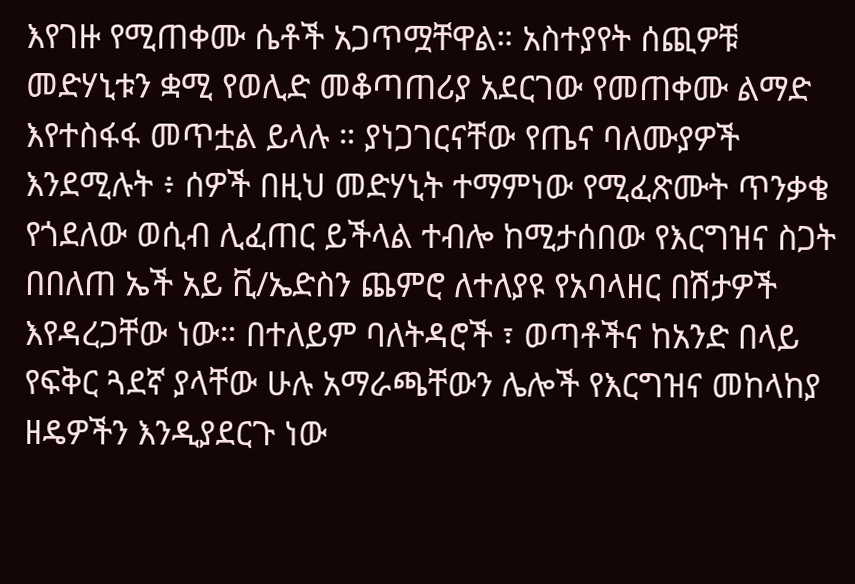እየገዙ የሚጠቀሙ ሴቶች አጋጥሟቸዋል። አስተያየት ሰጪዎቹ መድሃኒቱን ቋሚ የወሊድ መቆጣጠሪያ አደርገው የመጠቀሙ ልማድ እየተስፋፋ መጥቷል ይላሉ ። ያነጋገርናቸው የጤና ባለሙያዎች እንደሚሉት ፥ ሰዎች በዚህ መድሃኒት ተማምነው የሚፈጽሙት ጥንቃቄ የጎደለው ወሲብ ሊፈጠር ይችላል ተብሎ ከሚታሰበው የእርግዝና ስጋት በበለጠ ኤች አይ ቪ/ኤድስን ጨምሮ ለተለያዩ የአባላዘር በሽታዎች እየዳረጋቸው ነው። በተለይም ባለትዳሮች ፣ ወጣቶችና ከአንድ በላይ የፍቅር ጓደኛ ያላቸው ሁሉ አማራጫቸውን ሌሎች የእርግዝና መከላከያ ዘዴዎችን እንዲያደርጉ ነው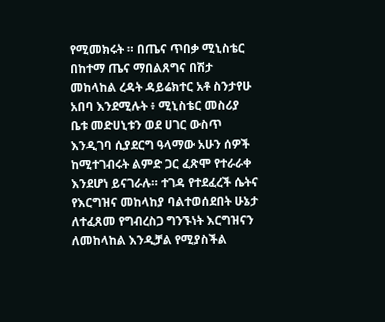የሚመክሩት ። በጤና ጥበቃ ሚኒስቴር በከተማ ጤና ማበልጸግና በሽታ መከላከል ረዳት ዳይሬክተር አቶ ስንታየሁ አበባ እንደሚሉት ፥ ሚኒስቴር መስሪያ ቤቱ መድሀኒቱን ወደ ሀገር ውስጥ እንዲገባ ሲያደርግ ዓላማው አሁን ሰዎች ከሚተገብሩት ልምድ ጋር ፈጽሞ የተራራቀ እንደሆነ ይናገራሉ። ተገዳ የተደፈረች ሴትና የእርግዝና መከላከያ ባልተወሰደበት ሁኔታ ለተፈጸመ የግብረስጋ ግንኙነት እርግዝናን ለመከላከል እንዲቻል የሚያስችል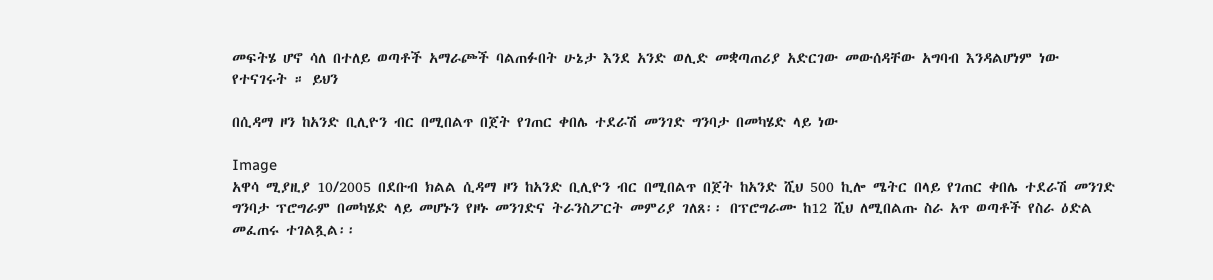መፍትሄ ሆኖ ሳለ በተለይ ወጣቶች አማራጮች ባልጠፉበት ሁኔታ እንደ አንድ ወሊድ መቋጣጠሪያ አድርገው መውሰዳቸው አግባብ እንዳልሆነም ነው የተናገሩት ። ይህን

በሲዳማ ዞን ከአንድ ቢሊዮን ብር በሚበልጥ በጀት የገጠር ቀበሌ ተደራሽ መንገድ ግንባታ በመካሄድ ላይ ነው

Image
አዋሳ ሚያዚያ 10/2005 በደቡብ ክልል ሲዳማ ዞን ከአንድ ቢሊዮን ብር በሚበልጥ በጀት ከአንድ ሺህ 500 ኪሎ ሜትር በላይ የገጠር ቀበሌ ተደራሽ መንገድ ግንባታ ፕሮግራም በመካሄድ ላይ መሆኑን የዞኑ መንገድና ትራንስፖርት መምሪያ ገለጸ፡፡ በፕሮግራሙ ከ12 ሺህ ለሚበልጡ ስራ አጥ ወጣቶች የስራ ዕድል መፈጠሩ ተገልጿል፡፡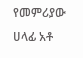የመምሪያው ሀላፊ አቶ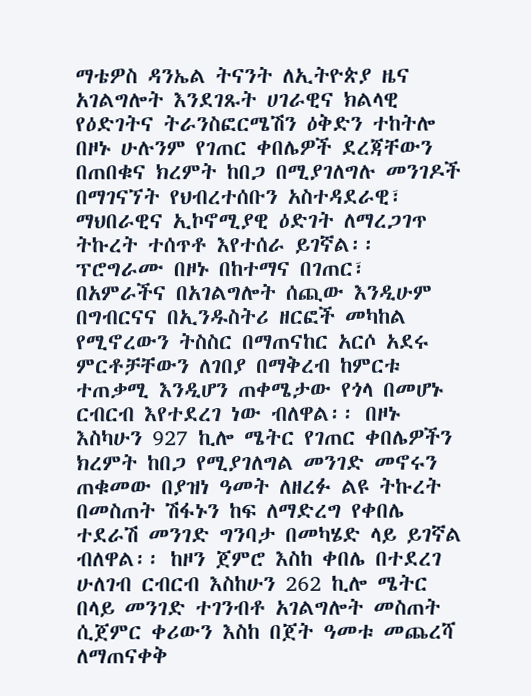ማቴዎስ ዳንኤል ትናንት ለኢትዮጵያ ዜና አገልግሎት እንደገጹት ሀገራዊና ክልላዊ የዕድገትና ትራንስፎርሜሽን ዕቅድን ተከትሎ በዞኑ ሁሉንም የገጠር ቀበሌዎች ደረጃቸውን በጠበቁና ክረምት ከበጋ በሚያገለግሉ መንገዶች በማገናኘት የህብረተሰቡን አስተዳደራዊ፣ ማህበራዊና ኢኮኖሚያዊ ዕድገት ለማረጋገጥ ትኩረት ተሰጥቶ እየተሰራ ይገኛል፡፡ ፕሮግራሙ በዞኑ በከተማና በገጠር፣ በአምራችና በአገልግሎት ሰጪው እንዲሁም በግብርናና በኢንዱስትሪ ዘርፎች መካከል የሚኖረውን ትስስር በማጠናከር አርሶ አደሩ ምርቶቻቸውን ለገበያ በማቅረብ ከምርቱ ተጠቃሚ እንዲሆን ጠቀሜታው የጎላ በመሆኑ ርብርብ እየተደረገ ነው ብለዋል፡፡ በዞኑ እስካሁን 927 ኪሎ ሜትር የገጠር ቀበሌዎችን ክረምት ከበጋ የሚያገለግል መንገድ መኖሩን ጠቁመው በያዝነ ዓመት ለዘረፉ ልዩ ትኩረት በመስጠት ሽፋኑን ከፍ ለማድረግ የቀበሌ ተደራሽ መንገድ ግንባታ በመካሄድ ላይ ይገኛል ብለዋል፡፡ ከዞን ጀምሮ እስከ ቀበሌ በተደረገ ሁለገብ ርብርብ እስከሁን 262 ኪሎ ሜትር በላይ መንገድ ተገንብቶ አገልግሎት መስጠት ሲጀምር ቀሪውን እስከ በጀት ዓመቱ መጨረሻ ለማጠናቀቅ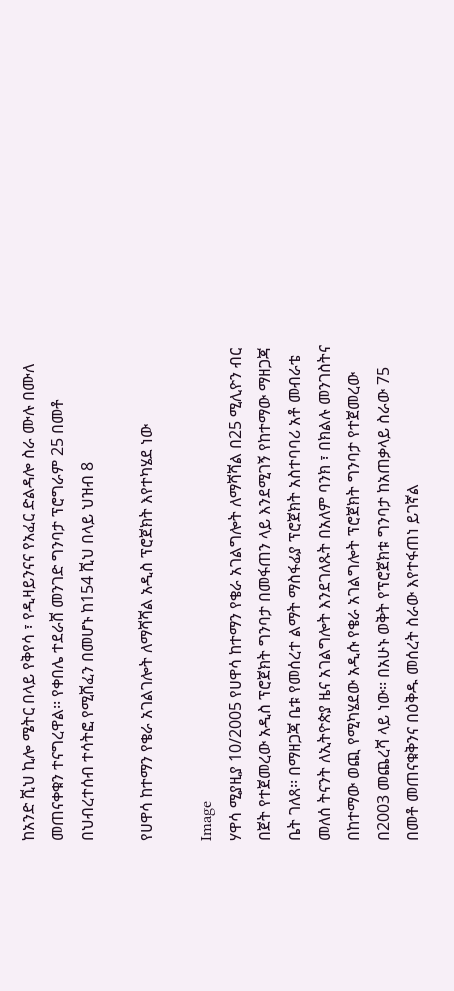ከአንድ ሺህ ኪሎ ሜትር በላይ የቅየሳ ፣ የዲዛይንናና የአፈር ድልዳሎ ስራ ሙሉ በሙለ መጠናቀቁን ተናግረዋል፡፡ የቀበሌ ተደራሸ መንገድ ግንባታ ፕሮግራም 25 በመቶ በህብረተሰብ ተሳትፎ የሚሸፈን በመሆኑ ከ154 ሺህ በላይ ህዝብ 8

የሀዋሳ ከተማን የቄራ አገልገሎት ለማሻሻል አዲስ ፕሮጀክት እየተካሄደ ነው

Image
ሃዋሳ ሚያዚያ 10/2005 የሀዋሳ ከተማን የቄራ አገልግሎት ለማሻሻል በ25 ሚሊዮን ብር በጀት የተጀመረው አዲስ ፕሮጀክት ግንባታ በመፋጠን ላይ እንደሚገኝ የከተማው ማዘጋጃ ቤት ገለጸ፡፡ በማዘጋጃ ቤቱ የመሰረተ ልማት ማስፋፊያ ፕሮጀክት አስተባባሪ አቶ መብራቴ መለሰ ትናንት ለኢትዮጵያ ዜና አገልግሎት እንደገለጹት በአለም ባንክ ፣ በክልሉ መንገስትና በከተማው ወጪ የሚካሄደው አዲሱ የቄራ አገልግሎት ፕሮጀክት ግንባታ የተጀመረው በ2003 መጨረሻ ላይ ነው፡፡ በአሁኑ ወቅት የፕሮጀክቱ ግንባታ ከአጠቃላይ ስራው 75 በመቶ መጠናቁቅንና በዕቅዱ መሰረት ስራው እየተፋጠነ ይገኛል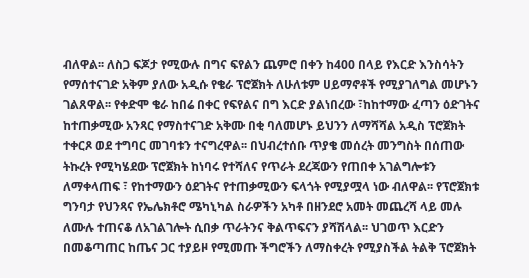ብለዋል፡፡ ለስጋ ፍጆታ የሚውሉ በግና ፍየልን ጨምሮ በቀን ከ400 በላይ የእርድ እንስሳትን የማሰተናገድ አቅም ያለው አዲሱ የቄራ ፕሮጀክት ለሁለቱም ሀይማኖቶች የሚያገለግል መሆኑን ገልጸዋል፡፡ የቀድሞ ቄራ ከበሬ በቀር የፍየልና በግ እርድ ያልነበረው ፣ከከተማው ፈጣን ዕድገትና ከተጠቃሚው አንጻር የማስተናገድ አቅሙ በቂ ባለመሆኑ ይህንን ለማሻሻል አዲስ ፕሮጀክት ተቀርጾ ወደ ተግባር መገባቱን ተናግረዋል፡፡ በህብረተሰቡ ጥያቄ መሰረት መንግስት በሰጠው ትኩረት የሚካሄደው ፕሮጀክት ከነባሩ የተሻለና የጥራት ደረጃውን የጠበቀ አገልግሎቱን ለማቀላጠፍ ፣ የከተማውን ዕደገትና የተጠቃሚውን ፍላጎት የሚያሟላ ነው ብለዋል፡፡ የፕሮጀክቱ ግንባታ የህንጻና የኤሌክቶሮ ሜካኒካል ስራዎችን አካቶ በዘንደሮ አመት መጨረሻ ላይ መሉ ለሙሉ ተጠናቆ ለአገልገሎት ሲበቃ ጥራትንና ቅልጥፍናን ያሻሽላል፡፡ ህገወጥ እርድን በመቆጣጠር ከጤና ጋር ተያይዞ የሚመጡ ችግሮችን ለማስቀረት የሚያስችል ትልቅ ፕሮጀክት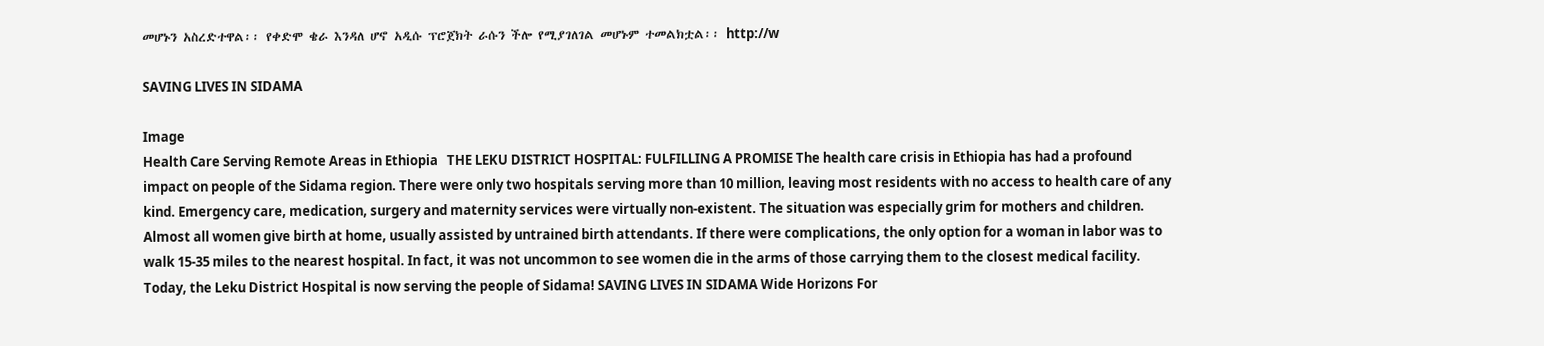መሆኑን አስረድተዋል፡፡ የቀድሞ ቄራ እንዳለ ሆኖ አዲሱ ፕሮጀክት ራሱን ችሎ የሚያገለገል መሆኑም ተመልክቷል፡፡ http://w

SAVING LIVES IN SIDAMA

Image
Health Care Serving Remote Areas in Ethiopia   THE LEKU DISTRICT HOSPITAL: FULFILLING A PROMISE The health care crisis in Ethiopia has had a profound impact on people of the Sidama region. There were only two hospitals serving more than 10 million, leaving most residents with no access to health care of any kind. Emergency care, medication, surgery and maternity services were virtually non-existent. The situation was especially grim for mothers and children. Almost all women give birth at home, usually assisted by untrained birth attendants. If there were complications, the only option for a woman in labor was to walk 15-35 miles to the nearest hospital. In fact, it was not uncommon to see women die in the arms of those carrying them to the closest medical facility. Today, the Leku District Hospital is now serving the people of Sidama! SAVING LIVES IN SIDAMA Wide Horizons For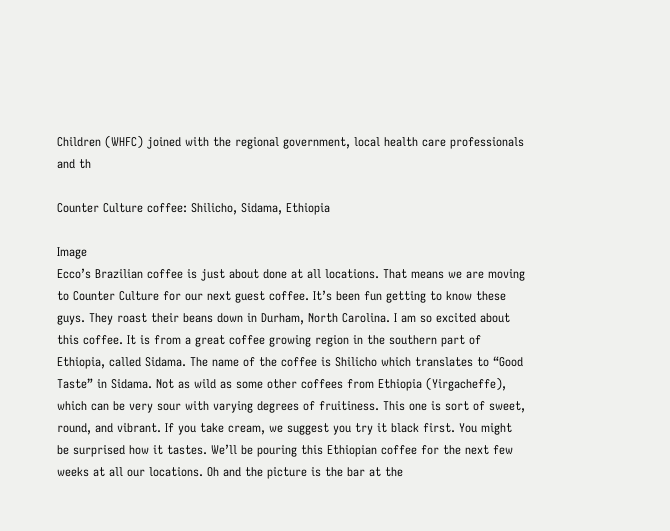Children (WHFC) joined with the regional government, local health care professionals and th

Counter Culture coffee: Shilicho, Sidama, Ethiopia

Image
Ecco’s Brazilian coffee is just about done at all locations. That means we are moving to Counter Culture for our next guest coffee. It’s been fun getting to know these guys. They roast their beans down in Durham, North Carolina. I am so excited about this coffee. It is from a great coffee growing region in the southern part of Ethiopia, called Sidama. The name of the coffee is Shilicho which translates to “Good Taste” in Sidama. Not as wild as some other coffees from Ethiopia (Yirgacheffe), which can be very sour with varying degrees of fruitiness. This one is sort of sweet, round, and vibrant. If you take cream, we suggest you try it black first. You might be surprised how it tastes. We’ll be pouring this Ethiopian coffee for the next few weeks at all our locations. Oh and the picture is the bar at the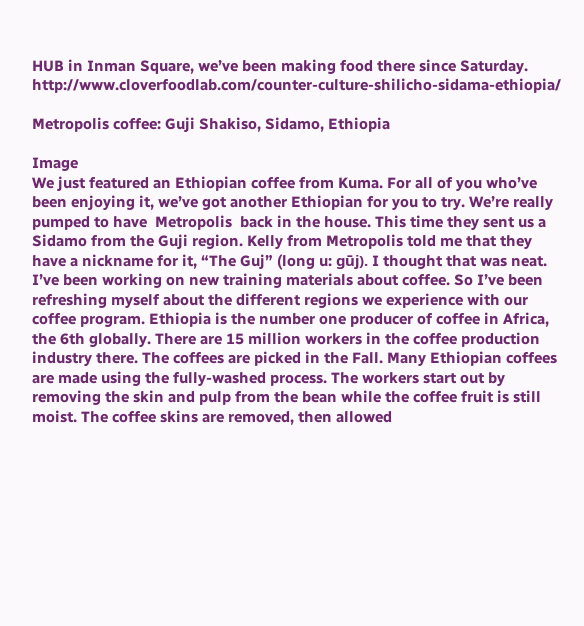HUB in Inman Square, we’ve been making food there since Saturday. http://www.cloverfoodlab.com/counter-culture-shilicho-sidama-ethiopia/

Metropolis coffee: Guji Shakiso, Sidamo, Ethiopia

Image
We just featured an Ethiopian coffee from Kuma. For all of you who’ve been enjoying it, we’ve got another Ethiopian for you to try. We’re really pumped to have  Metropolis  back in the house. This time they sent us a Sidamo from the Guji region. Kelly from Metropolis told me that they have a nickname for it, “The Guj” (long u: gūj). I thought that was neat. I’ve been working on new training materials about coffee. So I’ve been refreshing myself about the different regions we experience with our coffee program. Ethiopia is the number one producer of coffee in Africa, the 6th globally. There are 15 million workers in the coffee production industry there. The coffees are picked in the Fall. Many Ethiopian coffees are made using the fully-washed process. The workers start out by removing the skin and pulp from the bean while the coffee fruit is still moist. The coffee skins are removed, then allowed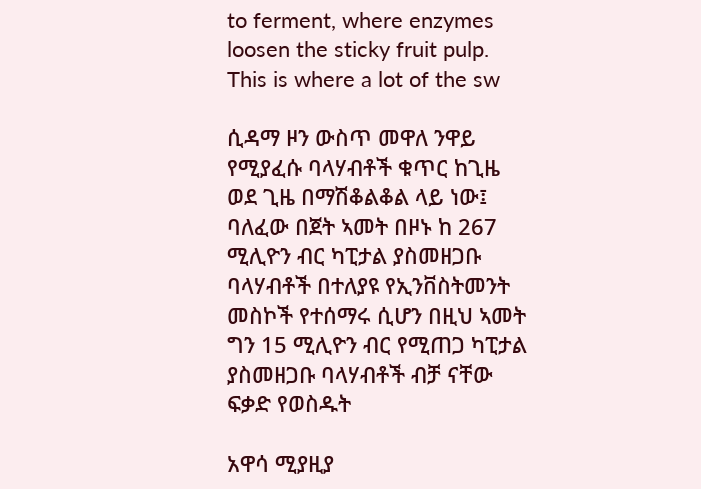to ferment, where enzymes loosen the sticky fruit pulp. This is where a lot of the sw

ሲዳማ ዞን ውስጥ መዋለ ንዋይ የሚያፈሱ ባላሃብቶች ቁጥር ከጊዜ ወደ ጊዜ በማሽቆልቆል ላይ ነው፤ ባለፈው በጀት ኣመት በዞኑ ከ 267 ሚሊዮን ብር ካፒታል ያስመዘጋቡ ባላሃብቶች በተለያዩ የኢንቨስትመንት መስኮች የተሰማሩ ሲሆን በዚህ ኣመት ግን 15 ሚሊዮን ብር የሚጠጋ ካፒታል ያስመዘጋቡ ባላሃብቶች ብቻ ናቸው ፍቃድ የወስዱት

አዋሳ ሚያዚያ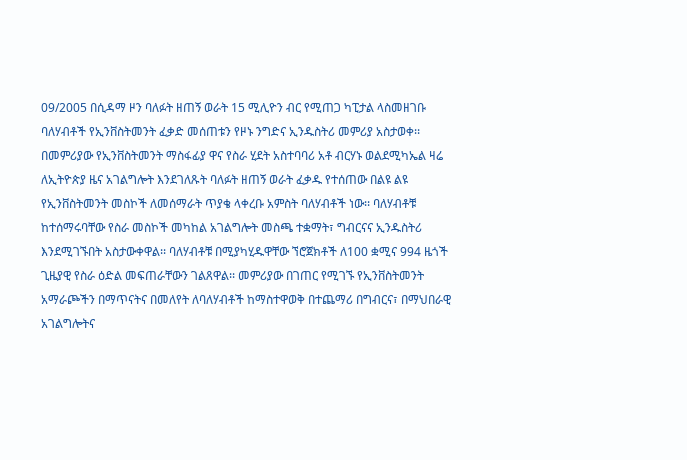09/2005 በሲዳማ ዞን ባለፉት ዘጠኝ ወራት 15 ሚሊዮን ብር የሚጠጋ ካፒታል ላስመዘገቡ ባለሃብቶች የኢንቨስትመንት ፈቃድ መሰጠቱን የዞኑ ንግድና ኢንዱስትሪ መምሪያ አስታወቀ፡፡ በመምሪያው የኢንቨስትመንት ማስፋፊያ ዋና የስራ ሂደት አስተባባሪ አቶ ብርሃኑ ወልደሚካኤል ዛሬ ለኢትዮጵያ ዜና አገልግሎት እንደገለጹት ባለፉት ዘጠኝ ወራት ፈቃዱ የተሰጠው በልዩ ልዩ የኢንቨስትመንት መስኮች ለመሰማራት ጥያቄ ላቀረቡ አምስት ባለሃብቶች ነው፡፡ ባለሃብቶቹ ከተሰማሩባቸው የስራ መስኮች መካከል አገልግሎት መስጫ ተቋማት፣ ግብርናና ኢንዱስትሪ እንደሚገኙበት አስታውቀዋል፡፡ ባለሃብቶቹ በሚያካሂዱዋቸው ኘሮጀክቶች ለ100 ቋሚና 994 ዜጎች ጊዜያዊ የስራ ዕድል መፍጠራቸውን ገልጸዋል፡፡ መምሪያው በገጠር የሚገኙ የኢንቨስትመንት አማራጮችን በማጥናትና በመለየት ለባለሃብቶች ከማስተዋወቅ በተጨማሪ በግብርና፣ በማህበራዊ አገልግሎትና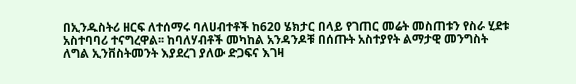በኢንዱስትሪ ዘርፍ ለተሰማሩ ባለሀብተቶች ከ620 ሄክታር በላይ የገጠር መሬት መስጠቱን የስራ ሂደቱ አስተባባሪ ተናግረዋል፡፡ ከባለሃብቶች መካከል አንዳንዶቹ በሰጡት አስተያየት ልማታዊ መንግስት ለግል ኢንቨስትመንት እያደረገ ያለው ድጋፍና እገዛ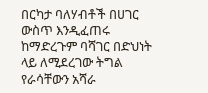በርካታ ባለሃብቶች በሀገር ውስጥ እንዲፈጠሩ ከማድረጉም ባሻገር በድህነት ላይ ለሚደረገው ትግል የራሳቸውን አሻራ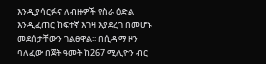እንዲያሳርፉና ለብዙዎች የስራ ዕድል እንዲፈጠር ከፍተኛ እገዛ እያደረገ በመሆኑ መደሰታቸውን ገልፀዋል፡፡ በሲዳማ ዞን ባለፈው በጀት ዓመት ከ267 ሚሊዮን ብር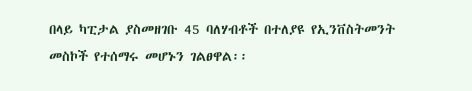በላይ ካፒታል ያስመዘገቡ 45 ባለሃብቶች በተለያዩ የኢንቨስትመንት መስኮች የተሰማሩ መሆኑን ገልፀዋል፡፡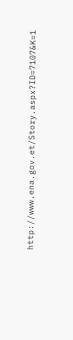http://www.ena.gov.et/Story.aspx?ID=7107&K=1